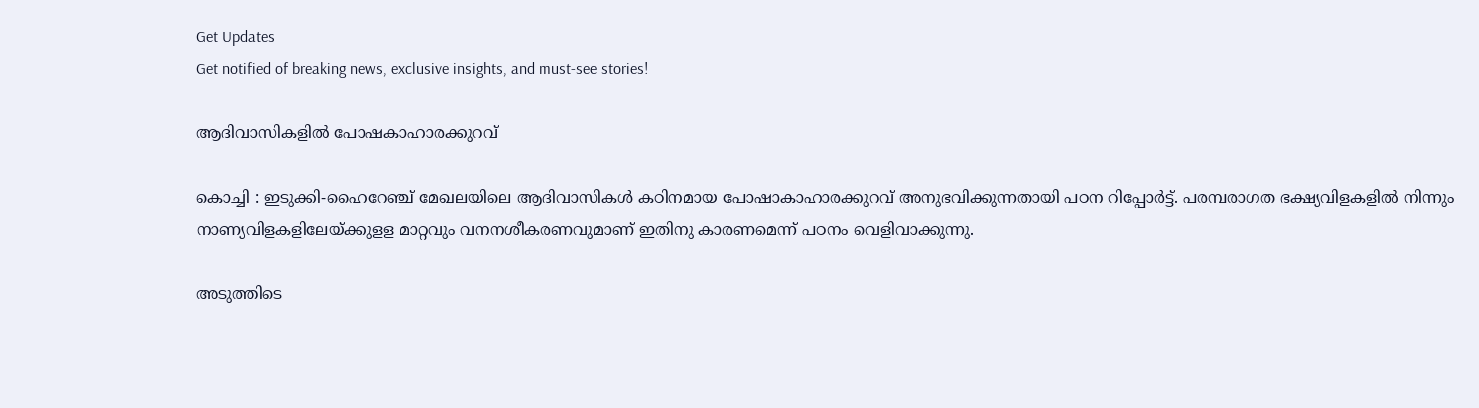Get Updates
Get notified of breaking news, exclusive insights, and must-see stories!

ആദിവാസികളില്‍ പോഷകാഹാരക്കുറവ്

കൊച്ചി : ഇടുക്കി-ഹൈറേഞ്ച് മേഖലയിലെ ആദിവാസികള്‍ കഠിനമായ പോഷാകാഹാരക്കുറവ് അനുഭവിക്കുന്നതായി പഠന റിപ്പോര്‍ട്ട്. പരമ്പരാഗത ഭക്ഷ്യവിളകളില്‍ നിന്നും നാണ്യവിളകളിലേയ്ക്കുളള മാറ്റവും വനനശീകരണവുമാണ് ഇതിനു കാരണമെന്ന് പഠനം വെളിവാക്കുന്നു.

അടുത്തിടെ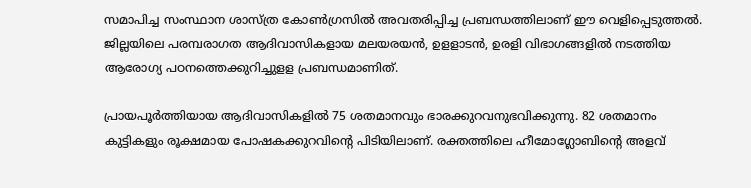സമാപിച്ച സംസ്ഥാന ശാസ്ത്ര കോണ്‍ഗ്രസില്‍ അവതരിപ്പിച്ച പ്രബന്ധത്തിലാണ് ഈ വെളിപ്പെടുത്തല്‍. ജില്ലയിലെ പരമ്പരാഗത ആദിവാസികളായ മലയരയന്‍, ഉളളാടന്‍, ഉരളി വിഭാഗങ്ങളില്‍ നടത്തിയ ആരോഗ്യ പഠനത്തെക്കുറിച്ചുളള പ്രബന്ധമാണിത്.

പ്രായപൂര്‍ത്തിയായ ആദിവാസികളില്‍ 75 ശതമാനവും ഭാരക്കുറവനുഭവിക്കുന്നു. 82 ശതമാനം കുട്ടികളും രൂക്ഷമായ പോഷകക്കുറവിന്റെ പിടിയിലാണ്. രക്തത്തിലെ ഹീമോഗ്ലോബിന്റെ അളവ്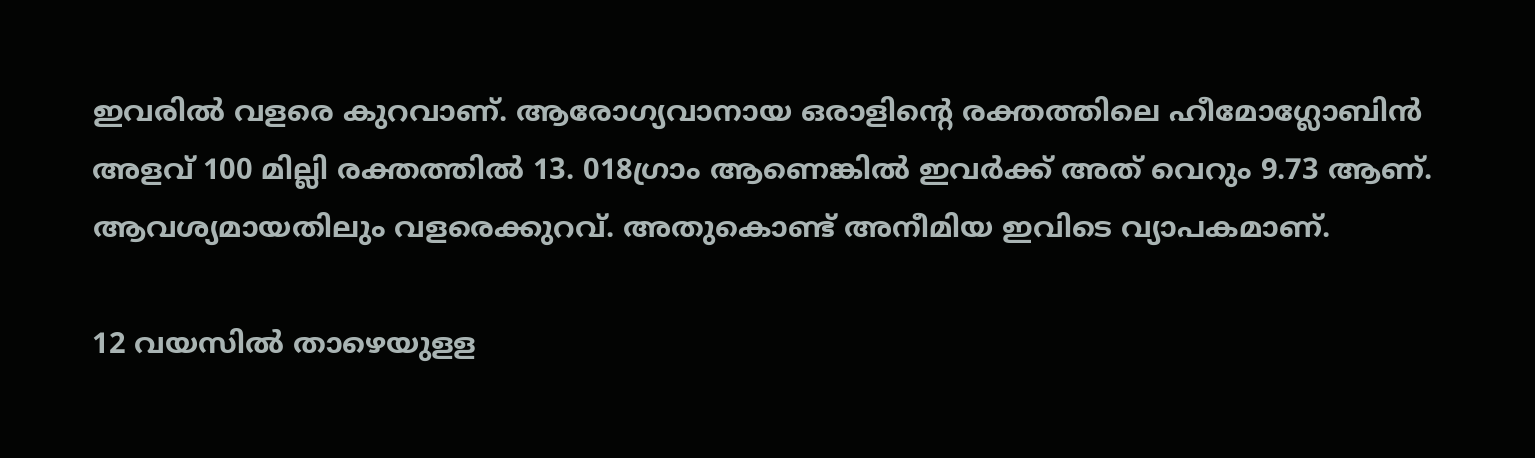ഇവരില്‍ വളരെ കുറവാണ്. ആരോഗ്യവാനായ ഒരാളിന്റെ രക്തത്തിലെ ഹീമോഗ്ലോബിന്‍ അളവ് 100 മില്ലി രക്തത്തില്‍ 13. 018ഗ്രാം ആണെങ്കില്‍ ഇവര്‍ക്ക് അത് വെറും 9.73 ആണ്. ആവശ്യമായതിലും വളരെക്കുറവ്. അതുകൊണ്ട് അനീമിയ ഇവിടെ വ്യാപകമാണ്.

12 വയസില്‍ താഴെയുളള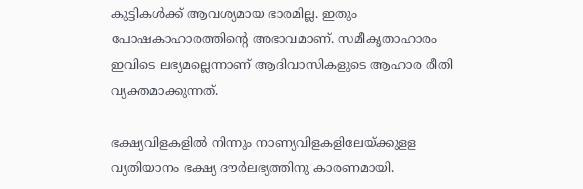കുട്ടികള്‍ക്ക് ആവശ്യമായ ഭാരമില്ല. ഇതും പോഷകാഹാരത്തിന്റെ അഭാവമാണ്. സമീകൃതാഹാരം ഇവിടെ ലഭ്യമല്ലെന്നാണ് ആദിവാസികളുടെ ആഹാര രീതി വ്യക്തമാക്കുന്നത്.

ഭക്ഷ്യവിളകളില്‍ നിന്നും നാണ്യവിളകളിലേയ്ക്കുളള വ്യതിയാനം ഭക്ഷ്യ ദൗര്‍ലഭ്യത്തിനു കാരണമായി.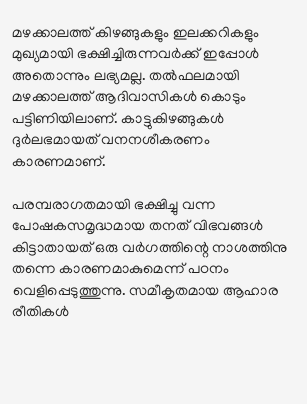മഴക്കാലത്ത് കിഴങ്ങുകളും ഇലക്കറികളും മുഖ്യമായി ഭക്ഷിച്ചിരുന്നവര്‍ക്ക് ഇപ്പോള്‍ അതൊന്നും ലഭ്യമല്ല. തല്‍ഫലമായി മഴക്കാലത്ത് ആദിവാസികള്‍ കൊടും പട്ടിണിയിലാണ്. കാട്ടുകിഴങ്ങുകള്‍ ദുര്‍ലഭമായത് വനനശീകരണം കാരണമാണ്.

പരമ്പരാഗതമായി ഭക്ഷിച്ചു വന്ന പോഷകസമൃദ്ധമായ തനത് വിഭവങ്ങള്‍ കിട്ടാതായത് ഒരു വര്‍ഗത്തിന്റെ നാശത്തിനു തന്നെ കാരണമാകുമെന്ന് പഠനം വെളിപ്പെടുത്തുന്നു. സമീകൃതമായ ആഹാര രീതികള്‍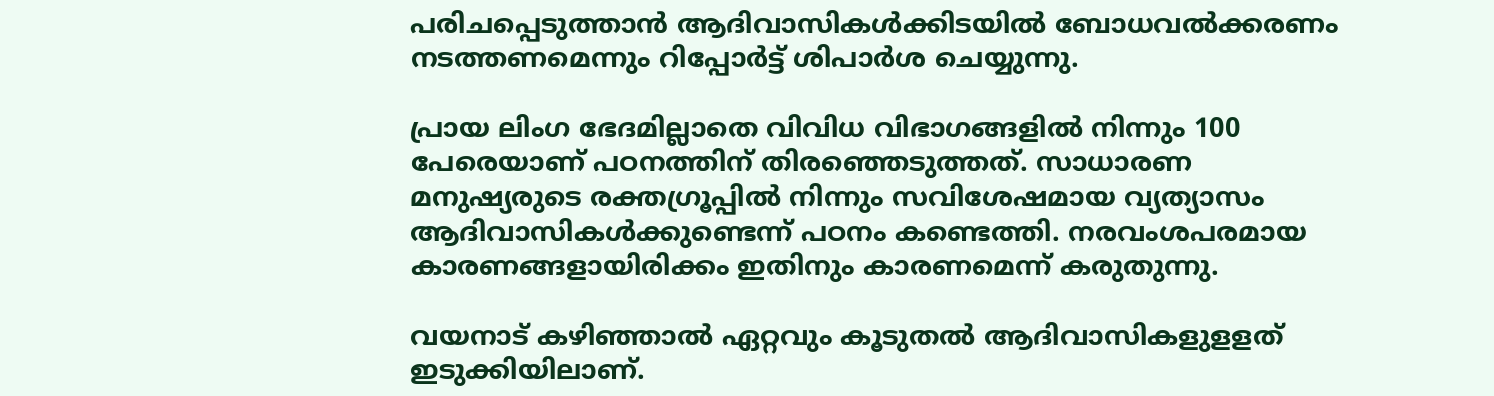പരിചപ്പെടുത്താന്‍ ആദിവാസികള്‍ക്കിടയില്‍ ബോധവല്‍ക്കരണം നടത്തണമെന്നും റിപ്പോര്‍ട്ട് ശിപാര്‍ശ ചെയ്യുന്നു.

പ്രായ ലിംഗ ഭേദമില്ലാതെ വിവിധ വിഭാഗങ്ങളില്‍ നിന്നും 100 പേരെയാണ് പഠനത്തിന് തിരഞ്ഞെടുത്തത്. സാധാരണ മനുഷ്യരുടെ രക്തഗ്രൂപ്പില്‍ നിന്നും സവിശേഷമായ വ്യത്യാസം ആദിവാസികള്‍ക്കുണ്ടെന്ന് പഠനം കണ്ടെത്തി. നരവംശപരമായ കാരണങ്ങളായിരിക്കം ഇതിനും കാരണമെന്ന് കരുതുന്നു.

വയനാട് കഴിഞ്ഞാല്‍ ഏറ്റവും കൂടുതല്‍ ആദിവാസികളുളളത് ഇടുക്കിയിലാണ്.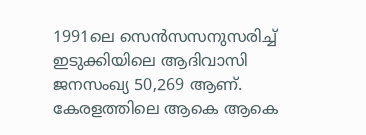1991ലെ സെന്‍സസനുസരിച്ച് ഇടുക്കിയിലെ ആദിവാസി ജനസംഖ്യ 50,269 ആണ്. കേരളത്തിലെ ആകെ ആകെ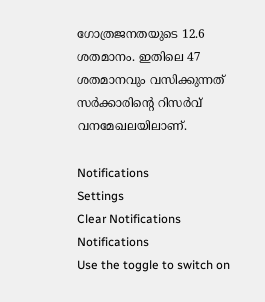ഗോത്രജനതയുടെ 12.6 ശതമാനം. ഇതിലെ 47 ശതമാനവും വസിക്കുന്നത് സര്‍ക്കാരിന്റെ റിസര്‍വ് വനമേഖലയിലാണ്.

Notifications
Settings
Clear Notifications
Notifications
Use the toggle to switch on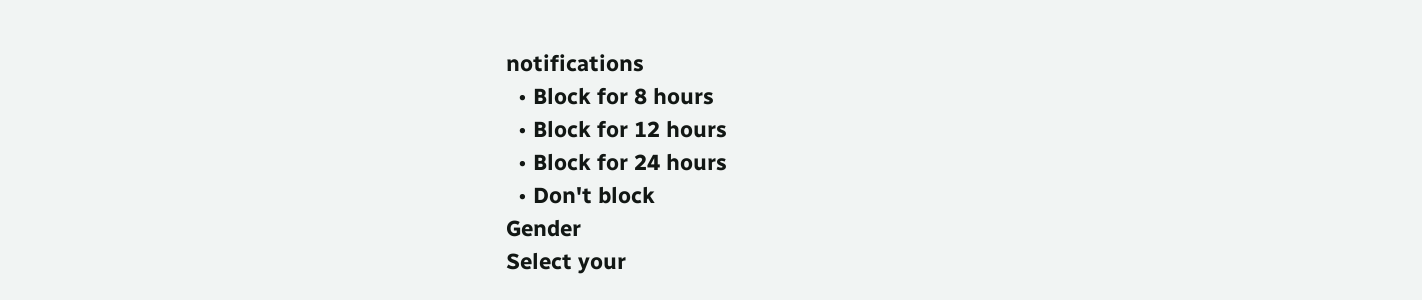notifications
  • Block for 8 hours
  • Block for 12 hours
  • Block for 24 hours
  • Don't block
Gender
Select your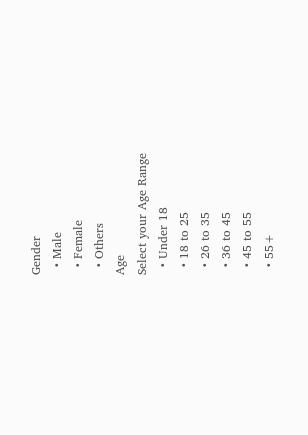Gender
  • Male
  • Female
  • Others
Age
Select your Age Range
  • Under 18
  • 18 to 25
  • 26 to 35
  • 36 to 45
  • 45 to 55
  • 55+